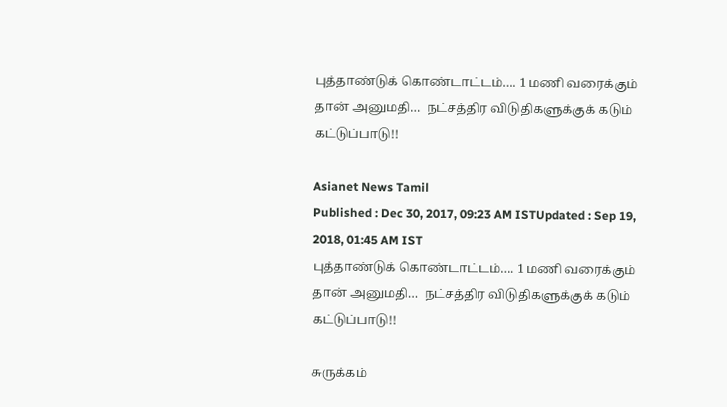புத்தாண்டுக் கொண்டாட்டம்…. 1 மணி வரைக்கும் தான் அனுமதி…  நட்சத்திர விடுதிகளுக்குக் கடும் கட்டுப்பாடு!!

Asianet News Tamil
Published : Dec 30, 2017, 09:23 AM ISTUpdated : Sep 19, 2018, 01:45 AM IST
புத்தாண்டுக் கொண்டாட்டம்…. 1 மணி வரைக்கும் தான் அனுமதி…  நட்சத்திர விடுதிகளுக்குக் கடும் கட்டுப்பாடு!!

சுருக்கம்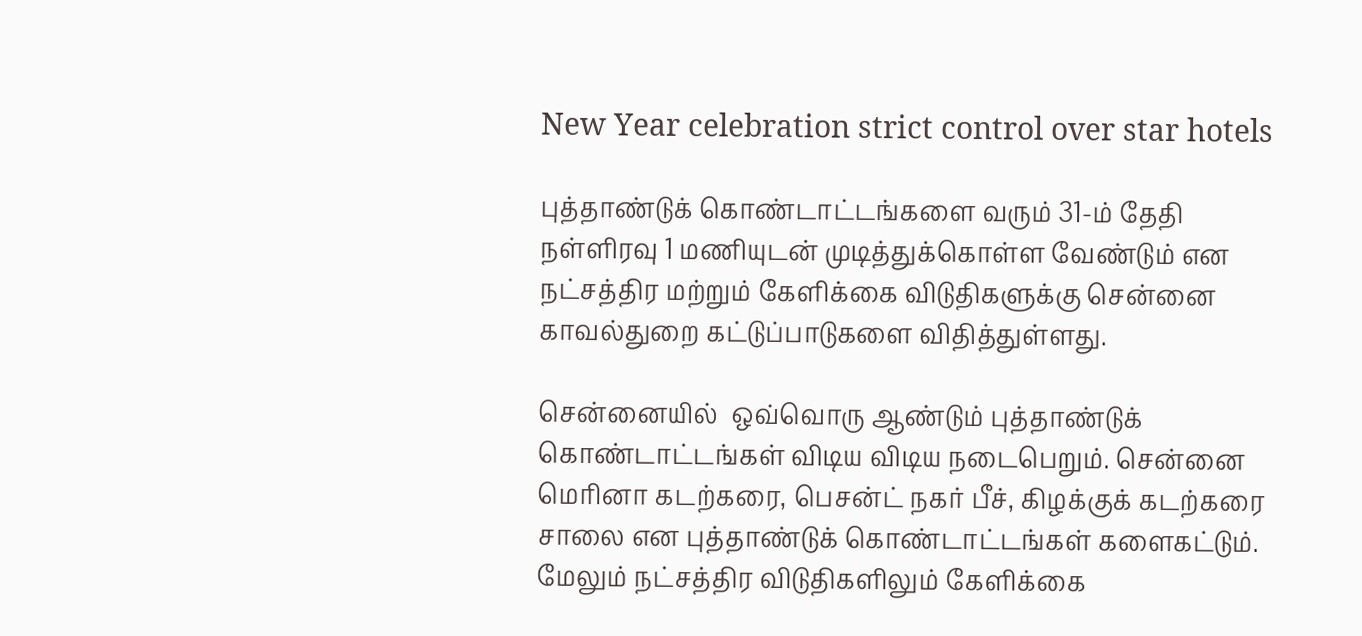New Year celebration strict control over star hotels

புத்தாண்டுக் கொண்டாட்டங்களை வரும் 31-ம் தேதி நள்ளிரவு 1 மணியுடன் முடித்துக்கொள்ள வேண்டும் என நட்சத்திர மற்றும் கேளிக்கை விடுதிகளுக்கு சென்னை காவல்துறை கட்டுப்பாடுகளை விதித்துள்ளது.

சென்னையில்  ஒவ்வொரு ஆண்டும் புத்தாண்டுக் கொண்டாட்டங்கள் விடிய விடிய நடைபெறும். சென்னை மெரினா கடற்கரை, பெசன்ட் நகர் பீச், கிழக்குக் கடற்கரை சாலை என புத்தாண்டுக் கொண்டாட்டங்கள் களைகட்டும். மேலும் நட்சத்திர விடுதிகளிலும் கேளிக்கை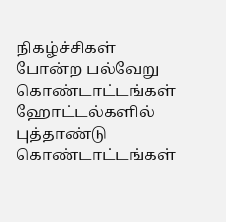நிகழ்ச்சிகள் போன்ற பல்வேறு கொண்டாட்டங்கள் ஹோட்டல்களில் புத்தாண்டு கொண்டாட்டங்கள்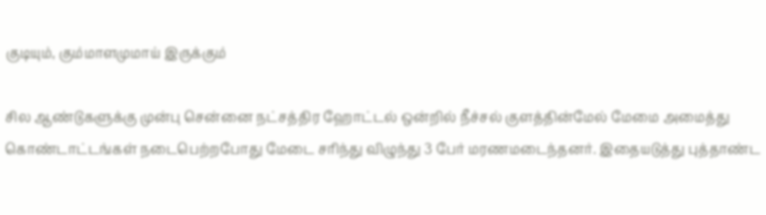குடியும், கும்மாளமுமாய் இருக்கும்

சில ஆண்டுகளுக்கு முன்பு சென்னை நட்சத்திர ஹோட்டல் ஒன்றில் நீச்சல் குளத்தின்மேல் மேமை அமைத்து கொண்டாட்டங்கள் நடைபெற்றபோது மேடை சரிந்து விழுந்து 3 பேர் மரணமடைந்தனர். இதையடுத்து புத்தாண்ட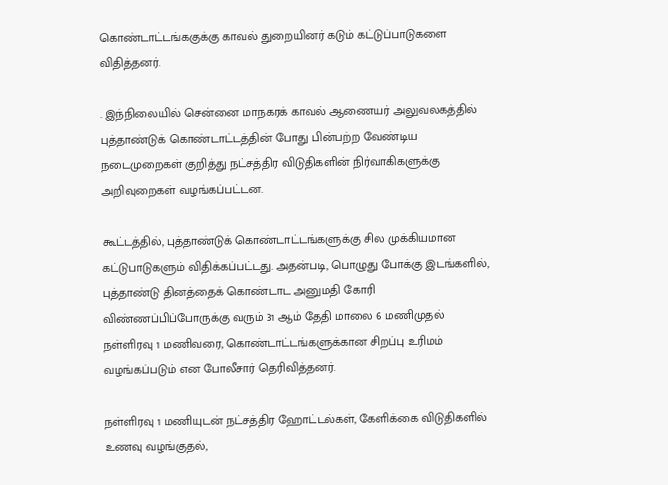கொண்டாட்டங்ககுக்கு காவல் துறையினர் கடும் கட்டுப்பாடுகளை விதித்தனர்.

. இந்நிலையில் சென்னை மாநகரக் காவல் ஆணையர் அலுவலகத்தில் புத்தாண்டுக் கொண்டாட்டத்தின் போது பின்பற்ற வேண்டிய நடைமுறைகள் குறித்து நட்சத்திர விடுதிகளின் நிர்வாகிகளுக்கு அறிவுறைகள் வழங்கப்பட்டன.

கூட்டத்தில், புத்தாண்டுக் கொண்டாட்டங்களுக்கு சில முக்கியமான கட்டுபாடுகளும் விதிக்கப்பட்டது. அதன்படி, பொழுது போக்கு இடங்களில், புத்தாண்டு தினத்தைக் கொண்டாட அனுமதி கோரி விண்ணப்பிப்போருக்கு வரும் 31 ஆம் தேதி மாலை 6 மணிமுதல் நள்ளிரவு 1 மணிவரை, கொண்டாட்டங்களுக்கான சிறப்பு உரிமம் வழங்கப்படும் என போலீசார் தெரிவித்தனர்.

நள்ளிரவு 1 மணியுடன் நட்சத்திர ஹோட்டல்கள், கேளிக்கை விடுதிகளில் உணவு வழங்குதல்,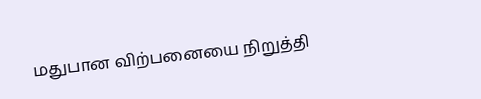மதுபான விற்பனையை நிறுத்தி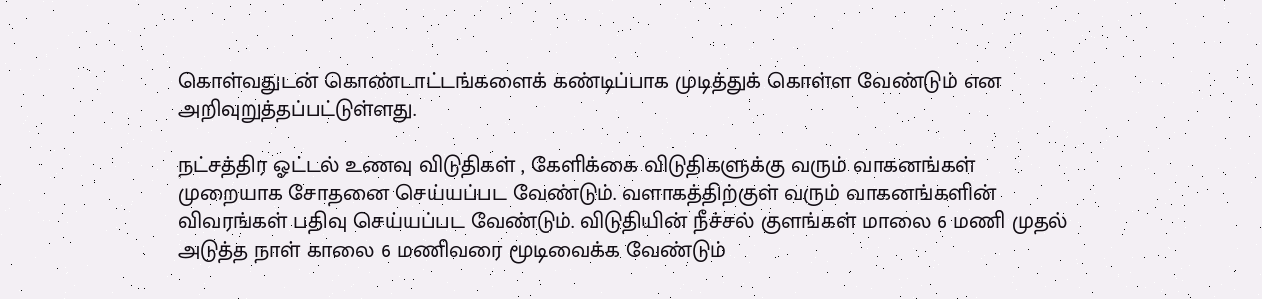கொள்வதுடன் கொண்டாட்டங்களைக் கண்டிப்பாக முடித்துக் கொள்ள வேண்டும் என அறிவுறுத்தப்பட்டுள்ளது.

நட்சத்திர ஓட்டல் உணவு விடுதிகள் , கேளிக்கை விடுதிகளுக்கு வரும் வாகனங்கள் முறையாக சோதனை செய்யப்பட வேண்டும். வளாகத்திற்குள் வரும் வாகனங்களின் விவரங்கள் பதிவு செய்யப்பட வேண்டும். விடுதியின் நீச்சல் குளங்கள் மாலை 6 மணி முதல் அடுத்த நாள் காலை 6 மணிவரை மூடிவைக்க வேண்டும்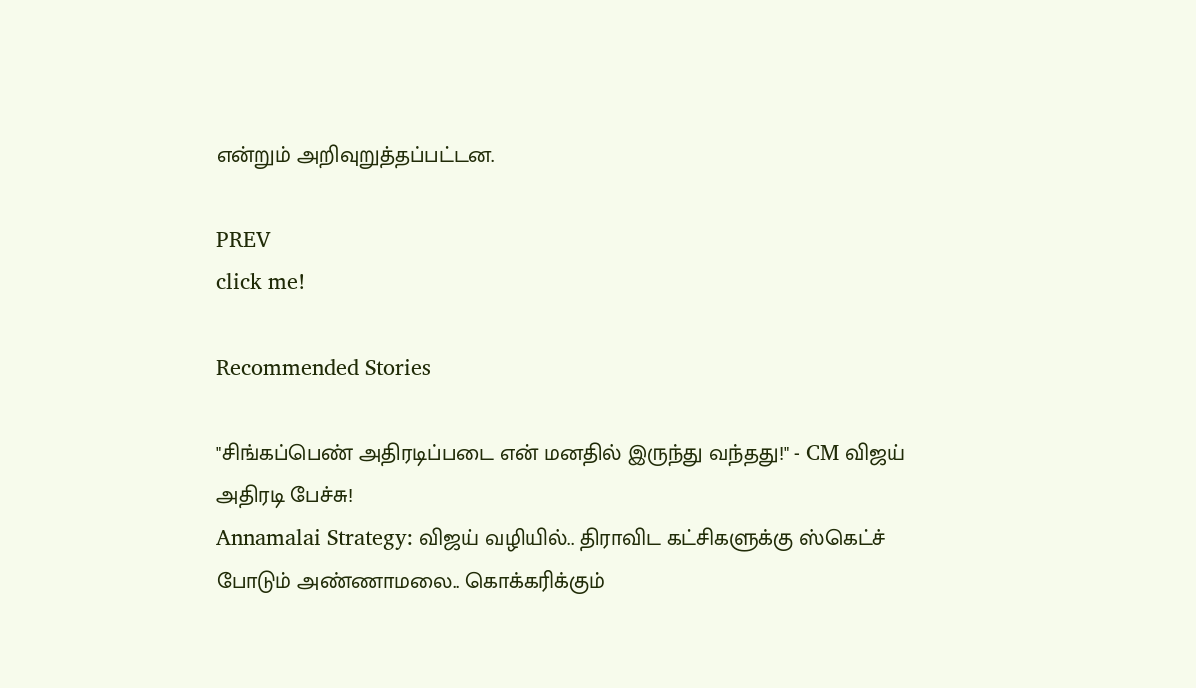என்றும் அறிவுறுத்தப்பட்டன.

PREV
click me!

Recommended Stories

"சிங்கப்பெண் அதிரடிப்படை என் மனதில் இருந்து வந்தது!" - CM விஜய் அதிரடி பேச்சு!
Annamalai Strategy: விஜய் வழியில்.. திராவிட கட்சிகளுக்கு ஸ்கெட்ச் போடும் அண்ணாமலை.. கொக்கரிக்கும்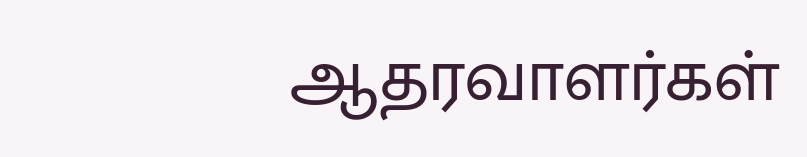ஆதரவாளர்கள்